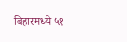बिहारमध्ये ५१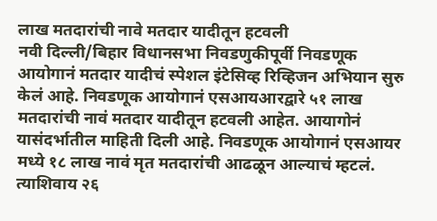लाख मतदारांची नावे मतदार यादीतून हटवली
नवी दिल्ली/बिहार विधानसभा निवडणुकीपूर्वी निवडणूक आयोगानं मतदार यादीचं स्पेशल इंटेसिव्ह रिव्हिजन अभियान सुरु केलं आहे. निवडणूक आयोगानं एसआयआरद्वारे ५१ लाख मतदारांची नावं मतदार यादीतून हटवली आहेत. आयागोनं यासंदर्भातील माहिती दिली आहे. निवडणूक आयोगानं एसआयर मध्ये १८ लाख नावं मृत मतदारांची आढळून आल्याचं म्हटलं. त्याशिवाय २६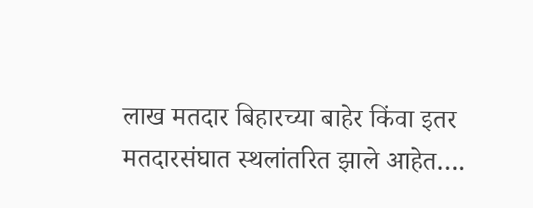लाख मतदार बिहारच्या बाहेर किंवा इतर मतदारसंघात स्थलांतरित झाले आहेत….